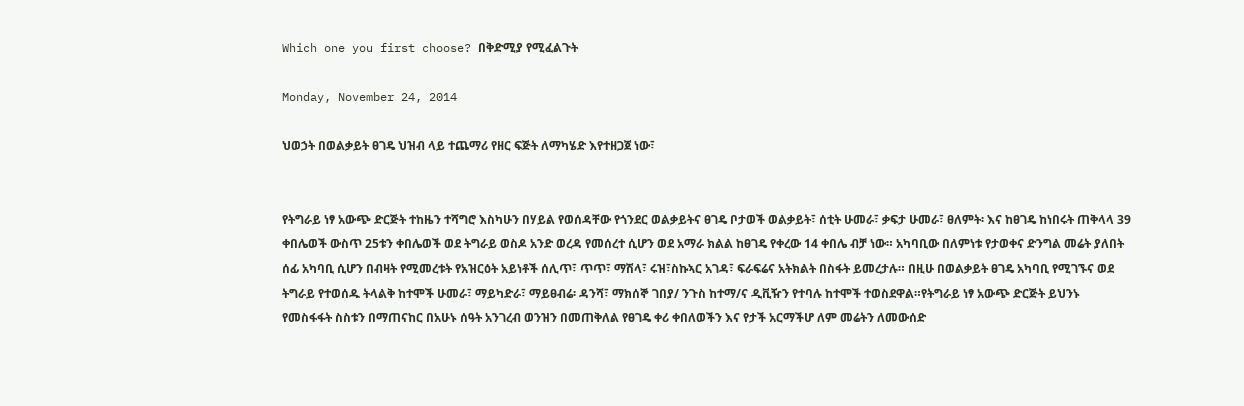Which one you first choose? በቅድሚያ የሚፈልጉት

Monday, November 24, 2014

ህወኃት በወልቃይት ፀገዴ ህዝብ ላይ ተጨማሪ የዘር ፍጅት ለማካሄድ እየተዘጋጀ ነው፣


የትግራይ ነፃ አውጭ ድርጅት ተከዜን ተሻግሮ እስካሁን በሃይል የወሰዳቸው የጎንደር ወልቃይትና ፀገዴ ቦታወች ወልቃይት፣ ሰቲት ሁመራ፣ ቃፍታ ሁመራ፣ ፀለምት፡ እና ከፀገዴ ከነበሩት ጠቅላላ 39 ቀበሌወች ውስጥ 25ቱን ቀበሌወች ወደ ትግራይ ወስዶ አንድ ወረዳ የመሰረተ ሲሆን ወደ አማራ ክልል ከፀገዴ የቀረው 14 ቀበሌ ብቻ ነው። አካባቢው በለምነቱ የታወቀና ድንግል መሬት ያለበት ሰፊ አካባቢ ሲሆን በብዛት የሚመረቱት የአዝርዕት አይነቶች ሰሊጥ፣ ጥጥ፣ ማሽላ፣ ሩዝ፣ስኩኣር አገዳ፣ ፍራፍሬና አትክልት በስፋት ይመረታሉ። በዚሁ በወልቃይት ፀገዴ አካባቢ የሚገኙና ወደ ትግራይ የተወሰዱ ትላልቅ ከተሞች ሁመራ፣ ማይካድራ፣ ማይፀብሬ፡ ዳንሻ፣ ማክሰኞ ገበያ/ ንጉስ ከተማ/ና ዲቪዥን የተባሉ ከተሞች ተወስደዋል።የትግራይ ነፃ አውጭ ድርጅት ይህንኑ የመስፋፋት ስስቱን በማጠናከር በአሁኑ ሰዓት አንገረብ ወንዝን በመጠቅለል የፀገዴ ቀሪ ቀበለወችን እና የታች አርማችሆ ለም መሬትን ለመውሰድ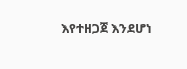እየተዘጋጀ እንደሆነ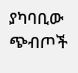ያካባቢው ጭብጦች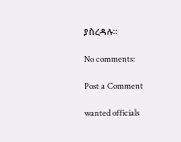ያስረዳሉ።

No comments:

Post a Comment

wanted officials